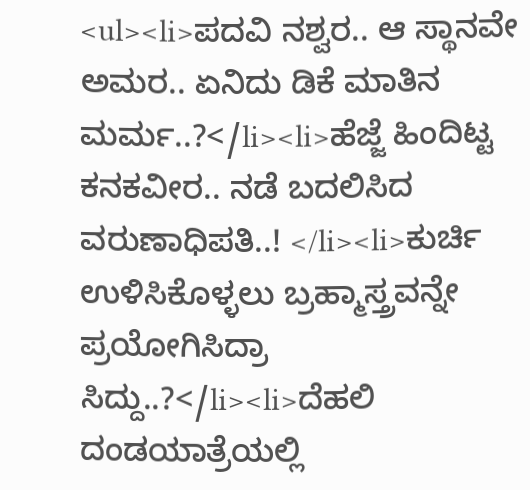<ul><li>ಪದವಿ ನಶ್ವರ.. ಆ ಸ್ಥಾನವೇ ಅಮರ.. ಏನಿದು ಡಿಕೆ ಮಾತಿನ ಮರ್ಮ..?</li><li>ಹೆಜ್ಜೆ ಹಿಂದಿಟ್ಟ ಕನಕವೀರ.. ನಡೆ ಬದಲಿಸಿದ ವರುಣಾಧಿಪತಿ..! </li><li>ಕುರ್ಚಿ ಉಳಿಸಿಕೊಳ್ಳಲು ಬ್ರಹ್ಮಾಸ್ತ್ರವನ್ನೇ ಪ್ರಯೋಗಿಸಿದ್ರಾ ಸಿದ್ದು..?</li><li>ದೆಹಲಿ ದಂಡಯಾತ್ರೆಯಲ್ಲಿ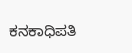ಕನಕಾಧಿಪತಿ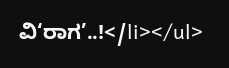ವಿ‘ರಾಗ’..!</li></ul>